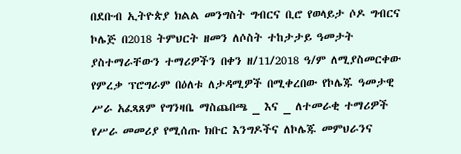በደቡብ ኢትዮጵያ ክልል መንግስት ግብርና ቢሮ የወላይታ ሶዶ ግብርና ኮሌጅ በ2018 ትምህርት ዘመን ለሶስት ተከታታይ ዓመታት ያስተማራቸውን ተማሪዎችን በቀን ዘ/11/2018 ዓ/ም ለሚያስመርቀው የምረቃ ፕሮግራም በዕለቱ ለታዳሚዎች በሚቀረበው የኮሌጁ ዓመታዊ ሥራ አፈጻጸም የግንዛቤ ማስጨበጫ _ እና _ ለተመራቂ ተማሪዎች የሥራ መመሪያ የሚሰጡ ክቡር እንግዶችና ለኮሌጁ መምህራንና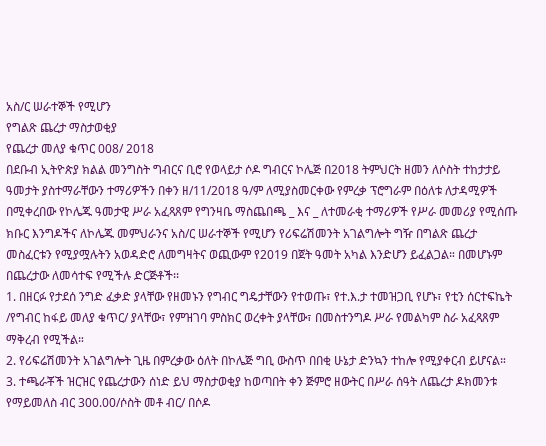አስ/ር ሠራተኞች የሚሆን
የግልጽ ጨረታ ማስታወቂያ
የጨረታ መለያ ቁጥር 008/ 2018
በደቡብ ኢትዮጵያ ክልል መንግስት ግብርና ቢሮ የወላይታ ሶዶ ግብርና ኮሌጅ በ2018 ትምህርት ዘመን ለሶስት ተከታታይ ዓመታት ያስተማራቸውን ተማሪዎችን በቀን ዘ/11/2018 ዓ/ም ለሚያስመርቀው የምረቃ ፕሮግራም በዕለቱ ለታዳሚዎች በሚቀረበው የኮሌጁ ዓመታዊ ሥራ አፈጻጸም የግንዛቤ ማስጨበጫ _ እና _ ለተመራቂ ተማሪዎች የሥራ መመሪያ የሚሰጡ ክቡር እንግዶችና ለኮሌጁ መምህራንና አስ/ር ሠራተኞች የሚሆን የሪፍሬሽመንት አገልግሎት ግዥ በግልጽ ጨረታ መስፈርቱን የሚያሟሉትን አወዳድሮ ለመግዛትና ወጪውም የ2019 በጀት ዓመት አካል እንድሆን ይፈልጋል። በመሆኑም በጨረታው ለመሳተፍ የሚችሉ ድርጅቶች፡፡
1. በዘርፉ የታደሰ ንግድ ፈቃድ ያላቸው የዘመኑን የግብር ግዴታቸውን የተወጡ፣ የተ.እ.ታ ተመዝጋቢ የሆኑ፣ የቲን ሰርተፍኬት /የግብር ከፋይ መለያ ቁጥር/ ያላቸው፣ የምዝገባ ምስክር ወረቀት ያላቸው፣ በመስተንግዶ ሥራ የመልካም ስራ አፈጻጸም ማቅረብ የሚችል።
2. የሪፍሬሽመንት አገልግሎት ጊዜ በምረቃው ዕለት በኮሌጅ ግቢ ውስጥ በበቂ ሁኔታ ድንኳን ተከሎ የሚያቀርብ ይሆናል።
3. ተጫራቾች ዝርዝር የጨረታውን ሰነድ ይህ ማስታወቂያ ከወጣበት ቀን ጅምሮ ዘውትር በሥራ ሰዓት ለጨረታ ዶክመንቱ የማይመለስ ብር 300.00/ሶስት መቶ ብር/ በሶዶ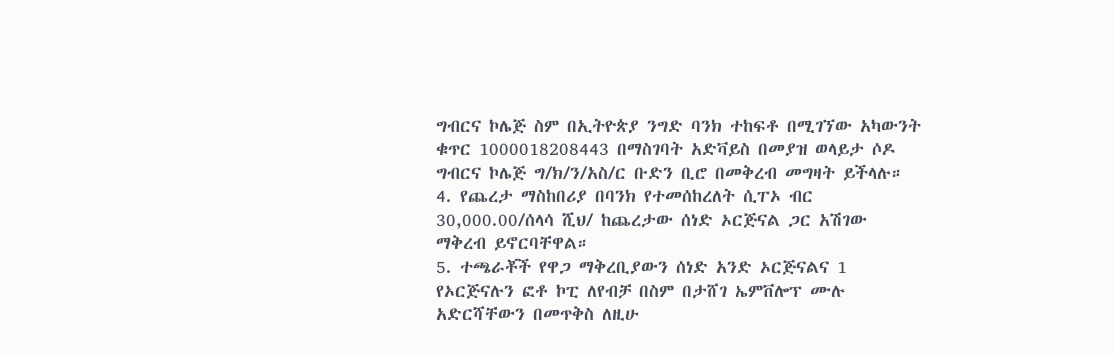ግብርና ኮሌጅ ስም በኢትዮጵያ ንግድ ባንክ ተከፍቶ በሚገኘው አካውንት ቁጥር 1000018208443 በማስገባት አድቫይስ በመያዝ ወላይታ ሶዶ ግብርና ኮሌጅ ግ/ክ/ን/አስ/ር ቡድን ቢሮ በመቅረብ መግዛት ይችላሉ።
4. የጨረታ ማስከበሪያ በባንክ የተመሰከረለት ሲፐኦ ብር 30,000.00/ሰላሳ ሺህ/ ከጨረታው ሰነድ ኦርጅናል ጋር አሽገው ማቅረብ ይኖርባቸዋል።
5. ተጫራቾች የዋጋ ማቅረቢያውን ሰነድ አንድ ኦርጅናልና 1 የኦርጅናሉን ፎቶ ኮፒ ለየብቻ በስም በታሸገ ኤምቨሎፕ ሙሉ አድርሻቸውን በመጥቅስ ለዚሁ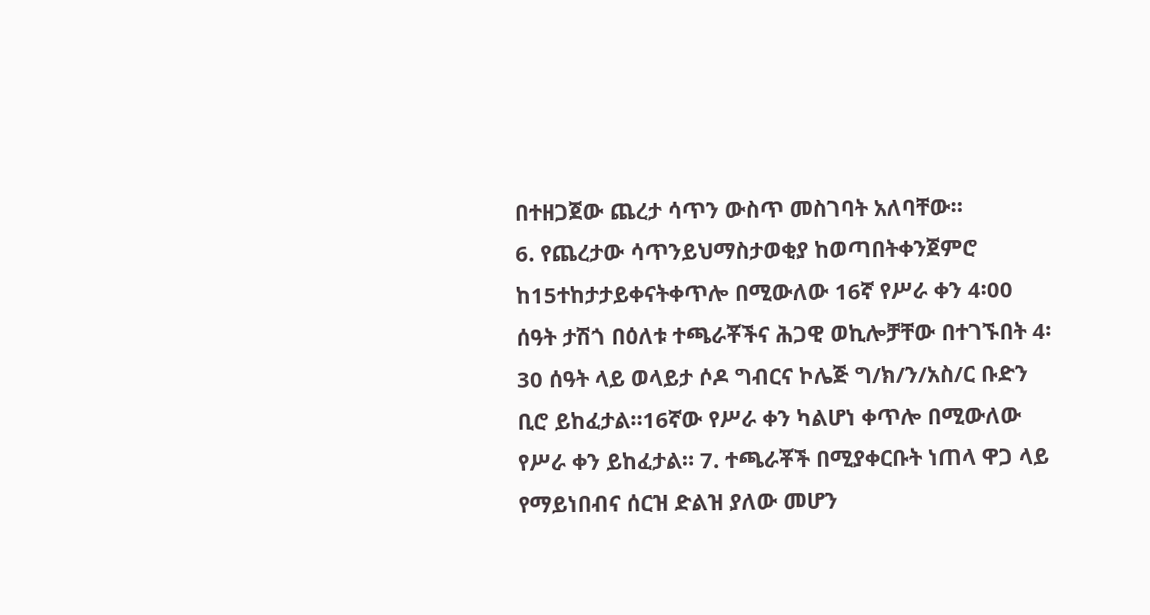በተዘጋጀው ጨረታ ሳጥን ውስጥ መስገባት አለባቸው።
6. የጨረታው ሳጥንይህማስታወቂያ ከወጣበትቀንጀምሮ ከ15ተከታታይቀናትቀጥሎ በሚውለው 16ኛ የሥራ ቀን 4፡00 ሰዓት ታሽጎ በዕለቱ ተጫራቾችና ሕጋዊ ወኪሎቻቸው በተገኙበት 4፡30 ሰዓት ላይ ወላይታ ሶዶ ግብርና ኮሌጅ ግ/ክ/ን/አስ/ር ቡድን ቢሮ ይከፈታል።16ኛው የሥራ ቀን ካልሆነ ቀጥሎ በሚውለው የሥራ ቀን ይከፈታል። 7. ተጫራቾች በሚያቀርቡት ነጠላ ዋጋ ላይ የማይነበብና ሰርዝ ድልዝ ያለው መሆን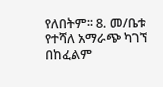የለበትም፡፡ 8. መ/ቤቱ የተሻለ አማራጭ ካገኘ በከፈልም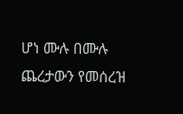ሆነ ሙሉ በሙሉ ጨረታውን የመሰረዝ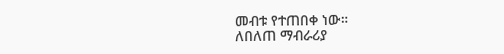መብቱ የተጠበቀ ነው።
ለበለጠ ማብራሪያ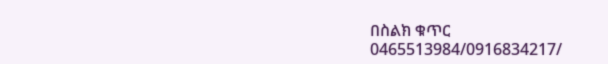በስልክ ቁጥር 0465513984/0916834217/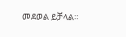መደወል ይቻላል።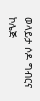ወላይታ ሶዶ ግብርና ኮሌጅ